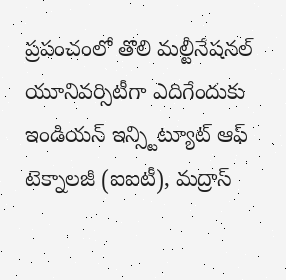ప్రపంచంలో తొలి మల్టీనేషనల్ యూనివర్సిటీగా ఎదిగేందుకు ఇండియన్ ఇన్స్టిట్యూట్ ఆఫ్ టెక్నాలజీ (ఐఐటీ), మద్రాస్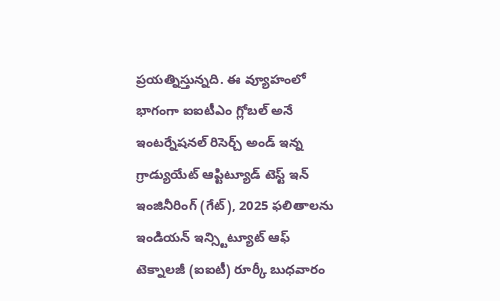ప్రయత్నిస్తున్నది. ఈ వ్యూహంలో భాగంగా ఐఐటీఎం గ్లోబల్ అనే ఇంటర్నేషనల్ రిసెర్చ్ అండ్ ఇన్న
గ్రాడ్యుయేట్ ఆప్టిట్యూడ్ టెస్ట్ ఇన్ ఇంజినీరింగ్ (గేట్), 2025 ఫలితాలను ఇండియన్ ఇన్స్టిట్యూట్ ఆఫ్ టెక్నాలజీ (ఐఐటీ) రూర్కీ బుధవారం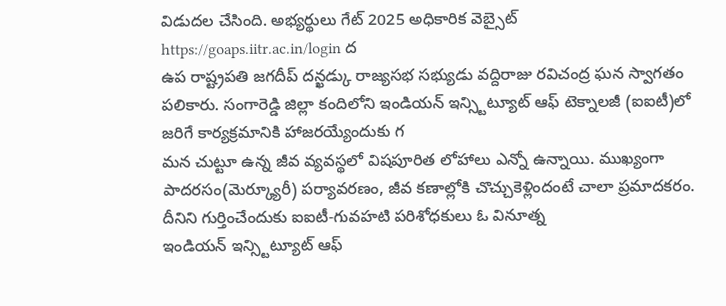విడుదల చేసింది. అభ్యర్థులు గేట్ 2025 అధికారిక వెబ్సైట్ https://goaps.iitr.ac.in/login ద
ఉప రాష్ట్రపతి జగదీప్ దన్ఖడ్కు రాజ్యసభ సభ్యుడు వద్దిరాజు రవిచంద్ర ఘన స్వాగతం పలికారు. సంగారెడ్డి జిల్లా కందిలోని ఇండియన్ ఇన్స్టిట్యూట్ ఆఫ్ టెక్నాలజీ (ఐఐటీ)లో జరిగే కార్యక్రమానికి హాజరయ్యేందుకు గ
మన చుట్టూ ఉన్న జీవ వ్యవస్థలో విషపూరిత లోహాలు ఎన్నో ఉన్నాయి. ముఖ్యంగా పాదరసం(మెర్క్యూరీ) పర్యావరణం, జీవ కణాల్లోకి చొచ్చుకెళ్లిందంటే చాలా ప్రమాదకరం. దీనిని గుర్తించేందుకు ఐఐటీ-గువహటి పరిశోధకులు ఓ వినూత్న
ఇండియన్ ఇన్స్టిట్యూట్ ఆఫ్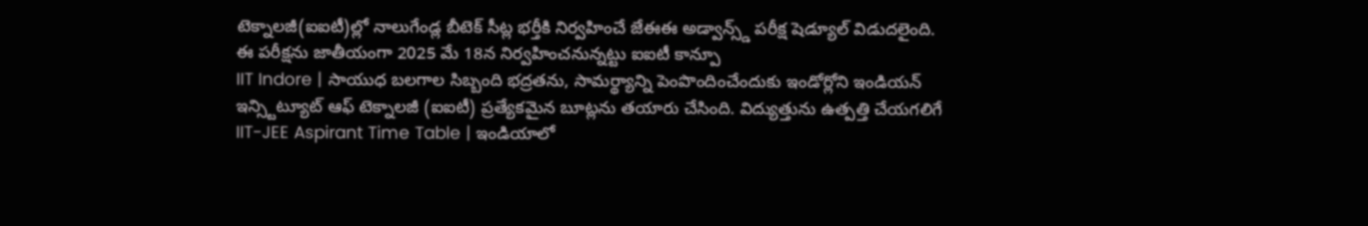టెక్నాలజీ(ఐఐటీ)ల్లో నాలుగేండ్ల బీటెక్ సీట్ల భర్తీకి నిర్వహించే జేఈఈ అడ్వాన్స్డ్ పరీక్ష షెడ్యూల్ విడుదలైంది. ఈ పరీక్షను జాతీయంగా 2025 మే 18న నిర్వహించనున్నట్టు ఐఐటీ కాన్పూ
IIT Indore | సాయుధ బలగాల సిబ్బంది భద్రతను, సామర్థ్యాన్ని పెంపొందించేందుకు ఇండోర్లోని ఇండియన్ ఇన్స్టిట్యూట్ ఆఫ్ టెక్నాలజీ (ఐఐటీ) ప్రత్యేకమైన బూట్లను తయారు చేసింది. విద్యుత్తును ఉత్పత్తి చేయగలిగే
IIT-JEE Aspirant Time Table | ఇండియాలో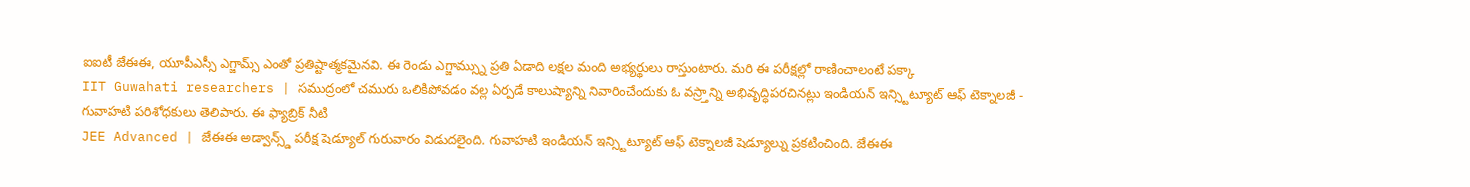ఐఐటీ జేఈఈ, యూపీఎస్సీ ఎగ్జామ్స్ ఎంతో ప్రతిష్టాత్మకమైనవి. ఈ రెండు ఎగ్జామ్స్ను ప్రతి ఏడాది లక్షల మంది అభ్యర్థులు రాస్తుంటారు. మరి ఈ పరీక్షల్లో రాణించాలంటే పక్కా
IIT Guwahati researchers | సముద్రంలో చమురు ఒలికిపోవడం వల్ల ఏర్పడే కాలుష్యాన్ని నివారించేందుకు ఓ వస్ర్తాన్ని అభివృద్ధిపరచినట్లు ఇండియన్ ఇన్స్టిట్యూట్ ఆఫ్ టెక్నాలజీ - గువాహటి పరిశోధకులు తెలిపారు. ఈ ఫ్యాబ్రిక్ నీటి
JEE Advanced | జేఈఈ అడ్వాన్స్డ్ పరీక్ష షెడ్యూల్ గురువారం విడుదలైంది. గువాహటి ఇండియన్ ఇన్స్టిట్యూట్ ఆఫ్ టెక్నాలజీ షెడ్యూల్ను ప్రకటించింది. జేఈఈ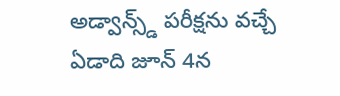అడ్వాన్స్డ్ పరీక్షను వచ్చే ఏడాది జూన్ 4న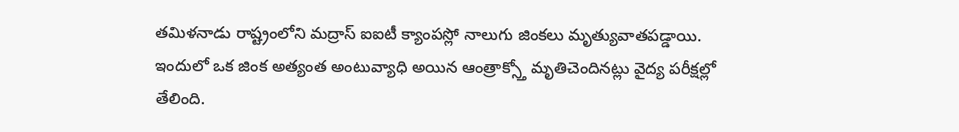తమిళనాడు రాష్ట్రంలోని మద్రాస్ ఐఐటీ క్యాంపస్లో నాలుగు జింకలు మృత్యువాతపడ్డాయి. ఇందులో ఒక జింక అత్యంత అంటువ్యాధి అయిన ఆంత్రాక్స్తో మృతిచెందినట్లు వైద్య పరీక్షల్లో తేలింది.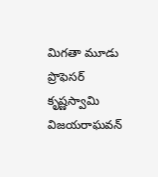మిగతా మూడు
ప్రొఫెసర్ కృష్ణస్వామి విజయరాఘవన్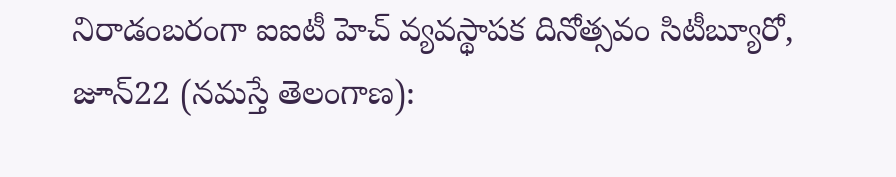నిరాడంబరంగా ఐఐటీ హెచ్ వ్యవస్థాపక దినోత్సవం సిటీబ్యూరో, జూన్22 (నమస్తే తెలంగాణ):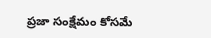ప్రజా సంక్షేమం కోసమే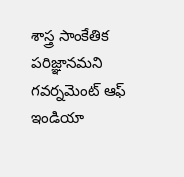శాస్త్ర సాంకేతిక పరిజ్ఞానమని గవర్నమెంట్ ఆఫ్ ఇండియా